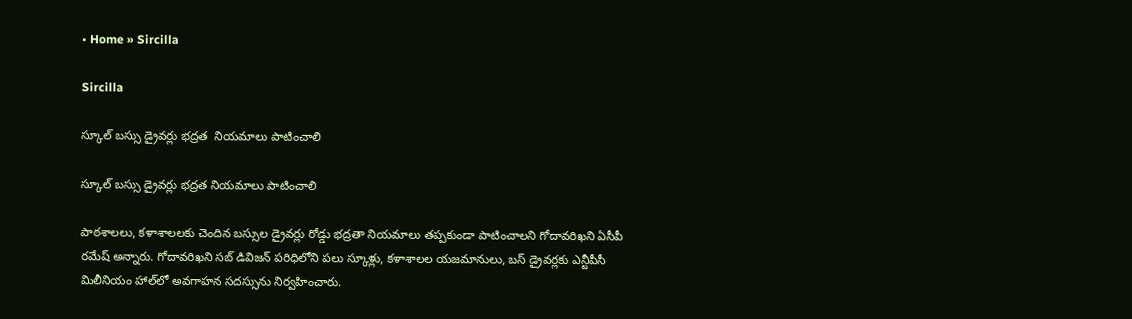• Home » Sircilla

Sircilla

స్కూల్‌ బస్సు డ్రైవర్లు భద్రత  నియమాలు పాటించాలి

స్కూల్‌ బస్సు డ్రైవర్లు భద్రత నియమాలు పాటించాలి

పాఠశాలలు, కళాశాలలకు చెందిన బస్సుల డ్రైవర్లు రోడ్డు భద్రతా నియమాలు తప్పకుండా పాటించాలని గోదావరిఖని ఏసీపీ రమేష్‌ అన్నారు. గోదావరిఖని సబ్‌ డివిజన్‌ పరిధిలోని పలు స్కూళ్లు, కళాశాలల యజమానులు, బస్‌ డ్రైవర్లకు ఎన్టీపీసీ మిలీనియం హాల్‌లో అవగాహన సదస్సును నిర్వహించారు.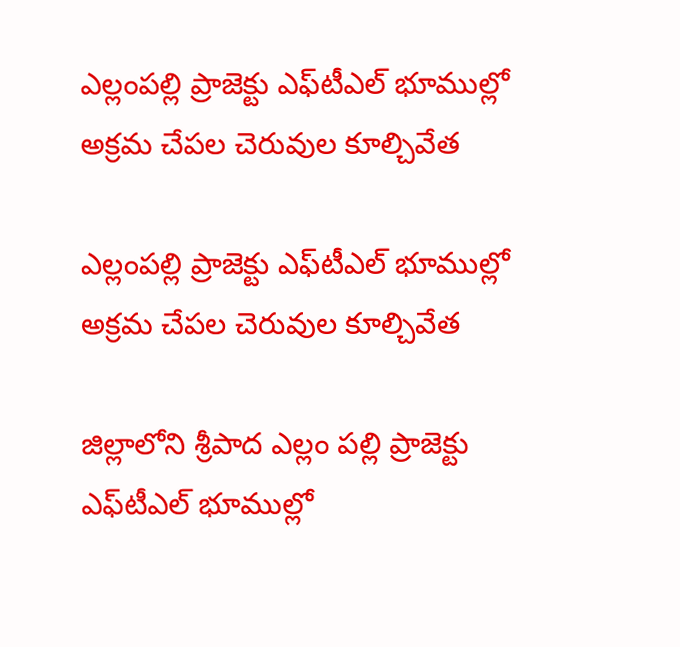ఎల్లంపల్లి ప్రాజెక్టు ఎఫ్‌టీఎల్‌ భూముల్లో   అక్రమ చేపల చెరువుల కూల్చివేత

ఎల్లంపల్లి ప్రాజెక్టు ఎఫ్‌టీఎల్‌ భూముల్లో అక్రమ చేపల చెరువుల కూల్చివేత

జిల్లాలోని శ్రీపాద ఎల్లం పల్లి ప్రాజెక్టు ఎఫ్‌టీఎల్‌ భూముల్లో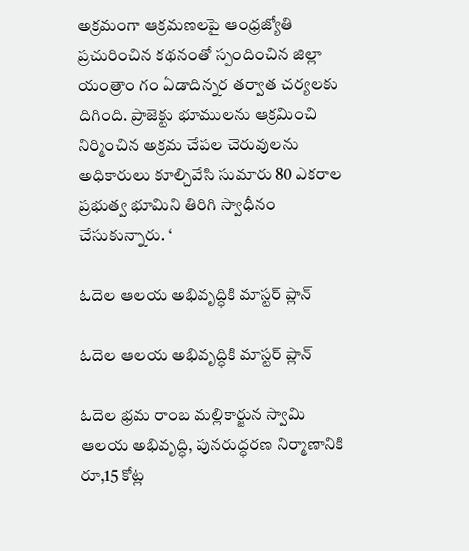అక్రమంగా ఆక్రమణలపై ఆంధ్రజ్యోతి ప్రచురించిన కథనంతో స్పందించిన జిల్లా యంత్రాం గం ఏడాదిన్నర తర్వాత చర్యలకు దిగింది. ప్రాజెక్టు భూములను ఆక్రమించి నిర్మించిన అక్రమ చేపల చెరువులను అధికారులు కూల్చివేసి సుమారు 80 ఎకరాల ప్రభుత్వ భూమిని తిరిగి స్వాధీనం చేసుకున్నారు. ‘

ఓదెల ఆలయ అభివృద్ధికి మాస్టర్‌ ప్లాన్‌

ఓదెల ఆలయ అభివృద్ధికి మాస్టర్‌ ప్లాన్‌

ఓదెల భ్రమ రాంబ మల్లికార్జున స్వామి ఆలయ అభివృద్ధి, పునరుద్ధరణ నిర్మాణానికి రూ,15 కోట్ల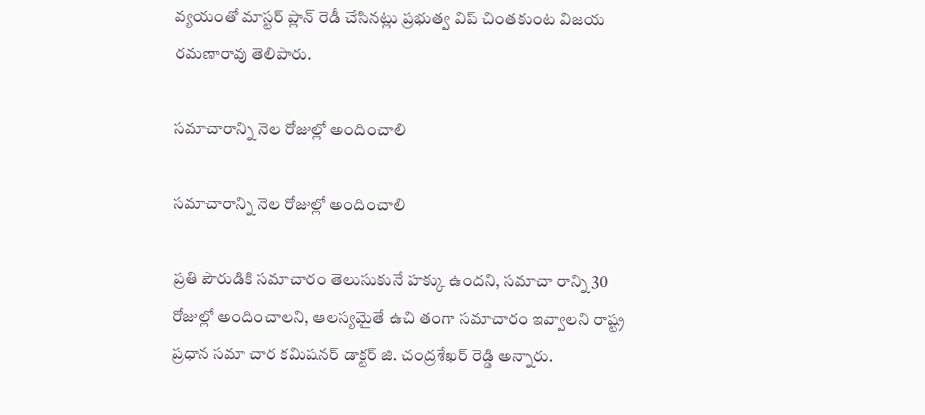వ్యయంతో మాస్టర్‌ ప్లాన్‌ రెడీ చేసినట్లు ప్రభుత్వ విప్‌ చింతకుంట విజయ రమణారావు తెలిపారు.

సమాచారాన్ని నెల రోజుల్లో అందించాలి

సమాచారాన్ని నెల రోజుల్లో అందించాలి

ప్రతి పౌరుడికి సమాచారం తెలుసుకునే హక్కు ఉందని, సమాచా రాన్ని 30 రోజుల్లో అందించాలని, ఆలస్యమైతే ఉచి తంగా సమాచారం ఇవ్వాలని రాష్ట్ర ప్రధాన సమా చార కమిషనర్‌ డాక్టర్‌ జి. చంద్రశేఖర్‌ రెడ్డి అన్నారు.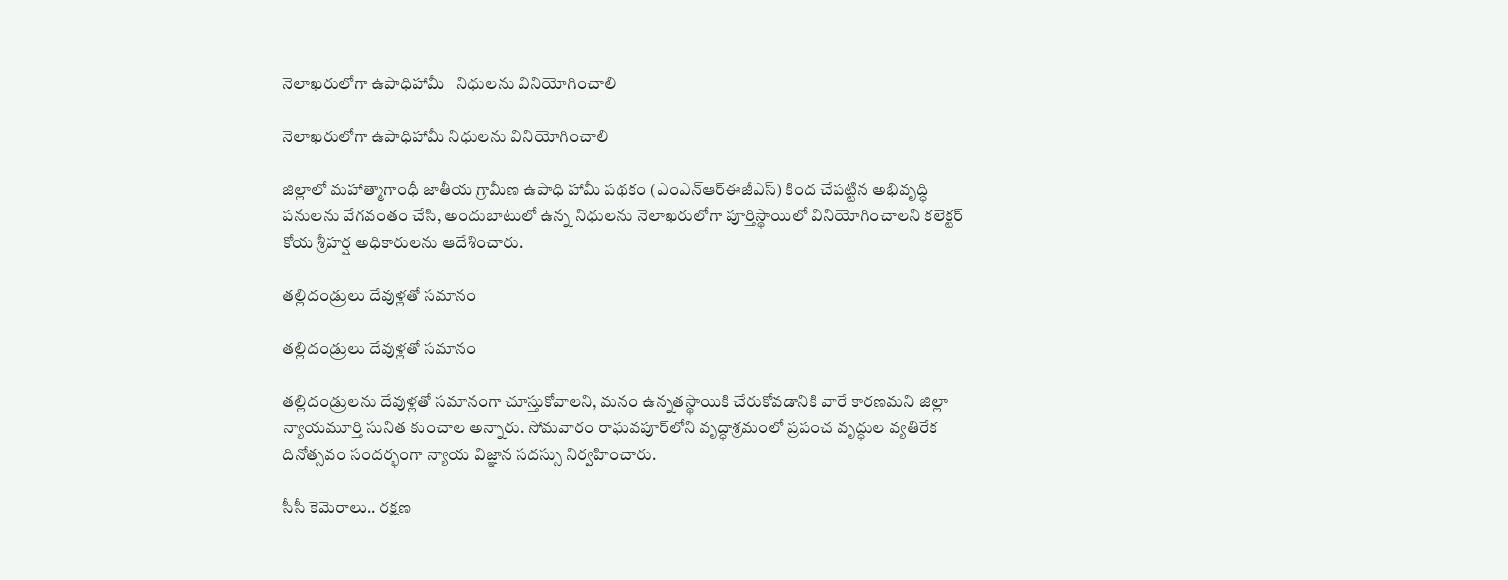నెలాఖరులోగా ఉపాధిహామీ   నిధులను వినియోగించాలి

నెలాఖరులోగా ఉపాధిహామీ నిధులను వినియోగించాలి

జిల్లాలో మహాత్మాగాంధీ జాతీయ గ్రామీణ ఉపాధి హామీ పథకం (ఎంఎన్‌ఆర్‌ఈజీఎస్‌) కింద చేపట్టిన అభివృద్ధి పనులను వేగవంతం చేసి, అందుబాటులో ఉన్న నిధులను నెలాఖరులోగా పూర్తిస్థాయిలో వినియోగించాలని కలెక్టర్‌ కోయ శ్రీహర్ష అధికారులను ఆదేశించారు.

తల్లిదండ్రులు దేవుళ్లతో సమానం

తల్లిదండ్రులు దేవుళ్లతో సమానం

తల్లిదండ్రులను దేవుళ్లతో సమానంగా చూస్తుకోవాలని, మనం ఉన్నతస్థాయికి చేరుకోవడానికి వారే కారణమని జిల్లా న్యాయమూర్తి సునిత కుంచాల అన్నారు. సోమవారం రాఘవపూర్‌లోని వృద్ధాశ్రమంలో ప్రపంచ వృద్ధుల వ్యతిరేక దినోత్సవం సందర్భంగా న్యాయ విజ్ఞాన సదస్సు నిర్వహించారు.

సీసీ కెమెరాలు.. రక్షణ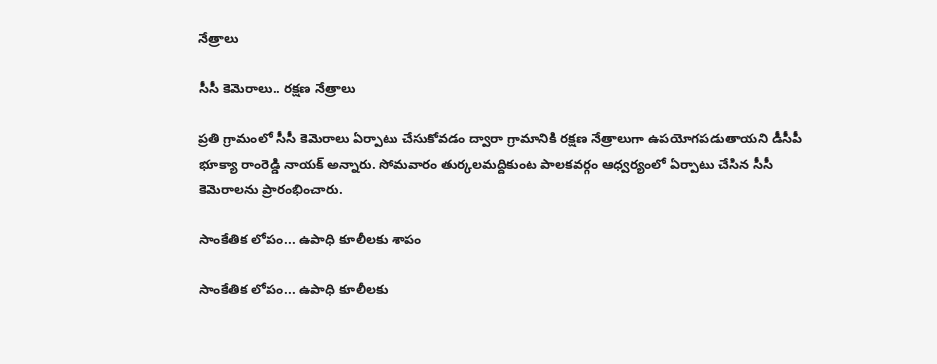నేత్రాలు

సీసీ కెమెరాలు.. రక్షణ నేత్రాలు

ప్రతి గ్రామంలో సీసీ కెమెరాలు ఏర్పాటు చేసుకోవడం ద్వారా గ్రామానికి రక్షణ నేత్రాలుగా ఉపయోగపడుతాయని డీసీపీ భూక్యా రాంరెడ్డి నాయక్‌ అన్నారు. సోమవారం తుర్కలమద్దికుంట పాలకవర్గం ఆధ్వర్యంలో ఏర్పాటు చేసిన సీసీ కెమెరాలను ప్రారంభించారు.

సాంకేతిక లోపం... ఉపాధి కూలీలకు శాపం

సాంకేతిక లోపం... ఉపాధి కూలీలకు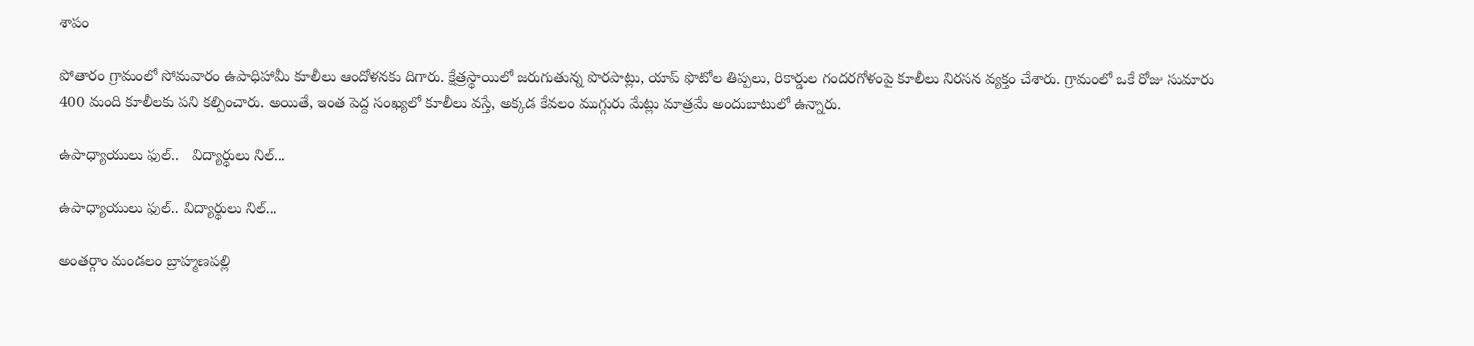శాపం

పోతారం గ్రామంలో సోమవారం ఉపాధిహామీ కూలీలు ఆందోళనకు దిగారు. క్షేత్రస్థాయిలో జరుగుతున్న పొరపాట్లు, యాప్‌ ఫొటోల తిప్పలు, రికార్డుల గందరగోళంపై కూలీలు నిరసన వ్యక్తం చేశారు. గ్రామంలో ఒకే రోజు సుమారు 400 మంది కూలీలకు పని కల్పించారు. అయితే, ఇంత పెద్ద సంఖ్యలో కూలీలు వస్తే, అక్కడ కేవలం ముగ్గురు మేట్లు మాత్రమే అందుబాటులో ఉన్నారు.

ఉపాధ్యాయులు ఫుల్‌..   విద్యార్థులు నిల్‌...

ఉపాధ్యాయులు ఫుల్‌.. విద్యార్థులు నిల్‌...

అంతర్గాం మండలం బ్రాహ్మణపల్లి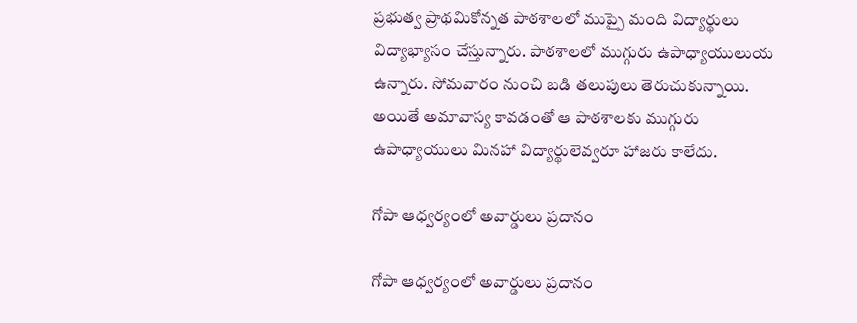ప్రభుత్వ ప్రాథమికోన్నత పాఠశాలలో ముప్పై మంది విద్యార్థులు విద్యాభ్యాసం చేస్తున్నారు. పాఠశాలలో ముగ్గురు ఉపాధ్యాయులుయ ఉన్నారు. సోమవారం నుంచి బడి తలుపులు తెరుచుకున్నాయి. అయితే అమావాస్య కావడంతో ఆ పాఠశాలకు ముగ్గురు ఉపాధ్యాయులు మినహా విద్యార్థులెవ్వరూ హాజరు కాలేదు.

గోపా ఆధ్వర్యంలో అవార్డులు ప్రదానం

గోపా ఆధ్వర్యంలో అవార్డులు ప్రదానం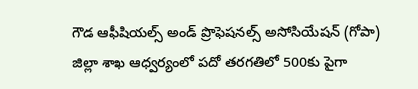గౌడ ఆఫీషియల్స్‌ అండ్‌ ప్రొఫెషనల్స్‌ అసోసియేషన్‌ (గోపా) జిల్లా శాఖ ఆధ్వర్యంలో పదో తరగతిలో 500కు పైగా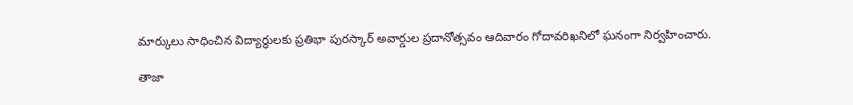మార్కులు సాధించిన విద్యార్థులకు ప్రతిభా పురస్కార్‌ అవార్డుల ప్రదానోత్సవం ఆదివారం గోదావరిఖనిలో ఘనంగా నిర్వహించారు.

తాజా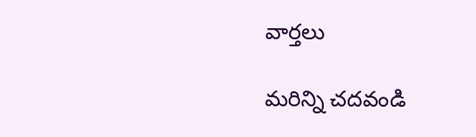వార్తలు

మరిన్ని చదవండి